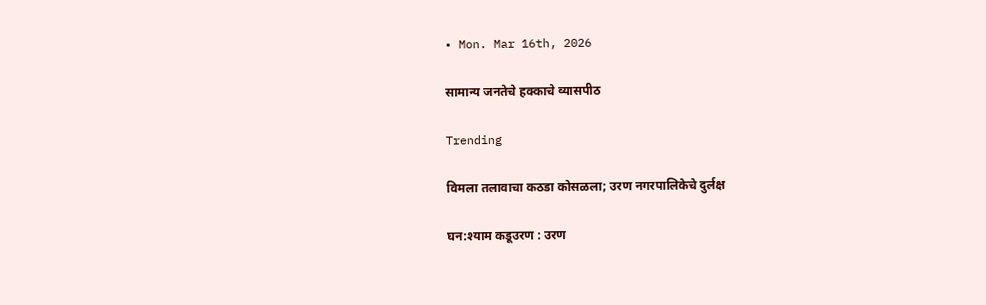• Mon. Mar 16th, 2026

सामान्य जनतेचे हक्काचे व्यासपीठ

Trending

विमला तलावाचा कठडा कोसळला; उरण नगरपालिकेचे दुर्लक्ष

घन:श्याम कडूउरण : उरण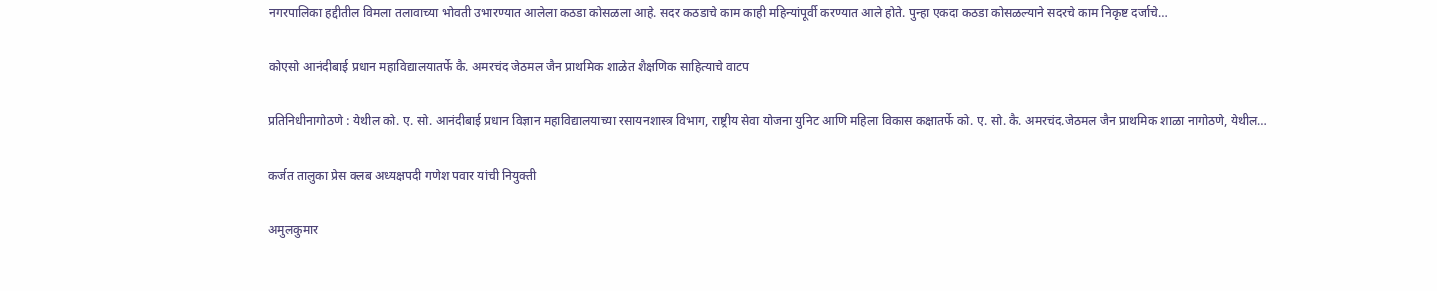नगरपालिका हद्दीतील विमला तलावाच्या भोवती उभारण्यात आलेला कठडा कोसळला आहे. सदर कठडाचे काम काही महिन्यांपूर्वी करण्यात आले होते. पुन्हा एकदा कठडा कोसळल्याने सदरचे काम निकृष्ट दर्जाचे…

कोएसो आनंदीबाई प्रधान महाविद्यालयातर्फे कै. अमरचंद जेठमल जैन प्राथमिक शाळेत शैक्षणिक साहित्याचे वाटप

प्रतिनिधीनागोठणे : येथील को. ए. सो. आनंदीबाई प्रधान विज्ञान महाविद्यालयाच्या रसायनशास्त्र विभाग, राष्ट्रीय सेवा योजना युनिट आणि महिला विकास कक्षातर्फे को. ए. सो. कै. अमरचंद.जेठमल जैन प्राथमिक शाळा नागोठणे, येथील…

कर्जत तालुका प्रेस क्लब अध्यक्षपदी गणेश पवार यांची नियुक्ती

अमुलकुमार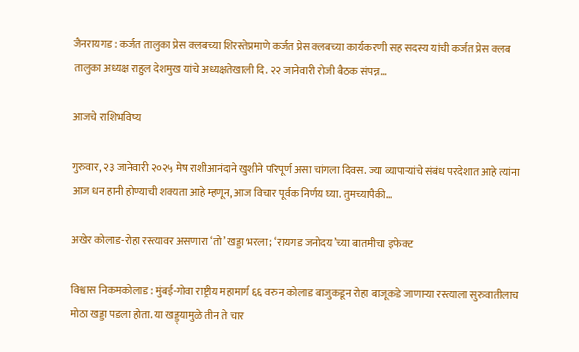जैनरायगड : कर्जत तालुका प्रेस क्लबच्या शिरस्तेप्रमाणे कर्जत प्रेस क्लबच्या कार्यकरणी सह सदस्य यांची कर्जत प्रेस क्लब तालुका अध्यक्ष राहुल देशमुख यांचे अध्यक्षतेखाली दि. २२ जानेवारी रोजी बैठक संपन्न…

आजचे राशिभविष्य

गुरुवार, २३ जानेवारी २०२५ मेष राशीआनंदाने खुशीने परिपूर्ण असा चांगला दिवस. ज्या व्यापाऱ्यांचे संबंध परदेशात आहे त्यांना आज धन हानी होण्याची शक्यता आहे म्हणून, आज विचार पूर्वक निर्णय घ्या. तुमच्यापैकी…

अखेर कोलाड-रोहा रस्त्यावर असणारा ‘तो’ खड्डा भरला; ‘रायगड जनोदय’च्या बातमीचा इफेक्ट

विश्वास निकमकोलाड : मुंबई-गोवा राष्ट्रीय महामार्ग ६६ वरुन कोलाड बाजुकडून रोहा बाजूकडे जाणाऱ्या रस्त्याला सुरुवातीलाच मोठा खड्डा पडला होता. या खड्ड्यामुळे तीन ते चार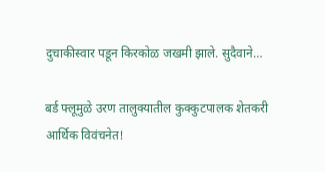दुचाकीस्वार पडून किरकोळ जखमी झाले. सुदैवाने…

बर्ड फ्लूमुळे उरण तालुक्यातील कुक्कुटपालक शेतकरी आर्थिक विवंचनेत!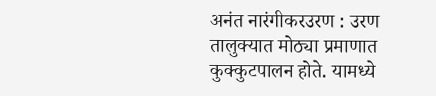अनंत नारंगीकरउरण : उरण तालुक्यात मोठ्या प्रमाणात कुक्कुटपालन होते. यामध्ये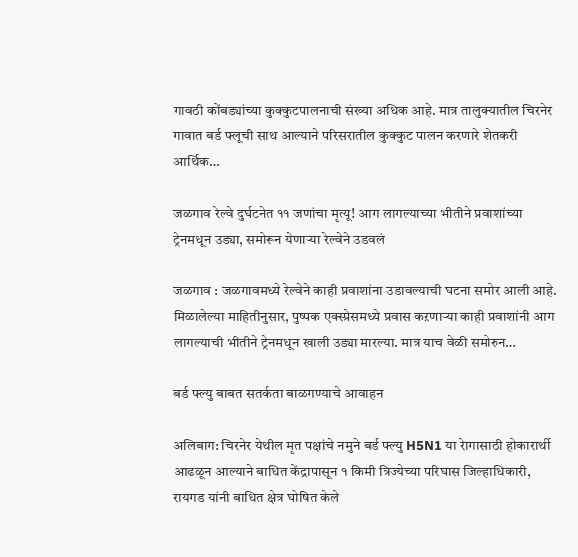गावठी कोंबड्यांच्या कुक्कुटपालनाची संख्या अधिक आहे. मात्र तालुक्यातील चिरनेर गावात बर्ड फ्लूची साथ आल्याने परिसरातील कुक्कुट पालन करणारे शेतकरी आर्थिक…

जळगाव रेल्वे दुर्घटनेत ११ जणांचा मृत्यू! आग लागल्याच्या भीतीने प्रवाशांच्या ट्रेनमधून उड्या, समोरून येणाऱ्या रेल्वेने उडवलं

जळगाव : जळगावमध्ये रेल्वेने काही प्रवाशांना उडावल्याची घटना समोर आली आहे. मिळालेल्या माहितीनुसार, पुष्पक एक्स्प्रेसमध्ये प्रवास कऱणाऱ्या काही प्रवाशांनी आग लागल्याची भीतीने ट्रेनमधून खाली उड्या मारल्या. मात्र याच वेळी समोरुन…

बर्ड फ्ल्यु बाबत सतर्कता बाळगण्याचे आवाहन

अलिबाग: चिरनेर येथील मृत पक्षांचे नमुने बर्ड फ्ल्यु H5N1 या रेागासाठी होकारार्थी आढळून आल्याने बाधित केंद्रापासून १ किमी त्रिज्येच्या परिघास जिल्हाधिकारी, रायगड यांनी बाधित क्षेत्र घोषित केले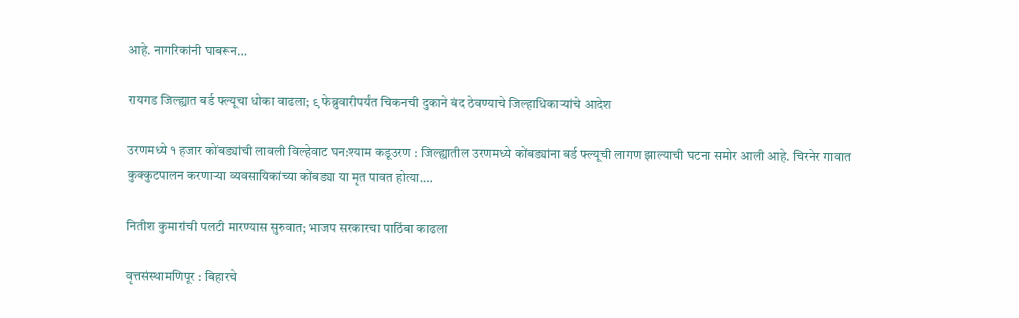आहे. नागरिकांनी घाबरून…

रायगड जिल्ह्यात बर्ड फ्ल्यूचा धोका वाढला; ९ फेब्रुवारीपर्यंत चिकनची दुकाने बंद ठेवण्याचे जिल्हाधिकाऱ्यांचे आदेश

उरणमध्ये १ हजार कोंबड्यांची लावली विल्हेवाट घन:श्याम कडूउरण : जिल्ह्यातील उरणमध्ये कोंबड्यांना बर्ड फ्ल्यूची लागण झाल्याची घटना समोर आली आहे. चिरनेर गावात कुक्कुटपालन करणाऱ्या व्यवसायिकांच्या कोंबड्या या मृत पावत होत्या.…

नितीश कुमारांची पलटी मारण्यास सुरुवात; भाजप सरकारचा पाठिंबा काढला

वृत्तसंस्थामणिपूर : बिहारचे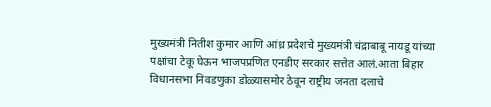मुख्यमंत्री नितीश कुमार आणि आंध्र प्रदेशचे मुख्यमंत्री चंद्राबाबू नायडू यांच्या पक्षांचा टेकू घेऊन भाजपप्रणित एनडीए सरकार सत्तेत आलं.आता बिहार विधानसभा निवडणुका डोळ्यासमोर ठेवून राष्ट्रीय जनता दलाचे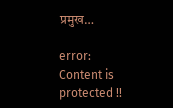प्रमुख…

error: Content is protected !!